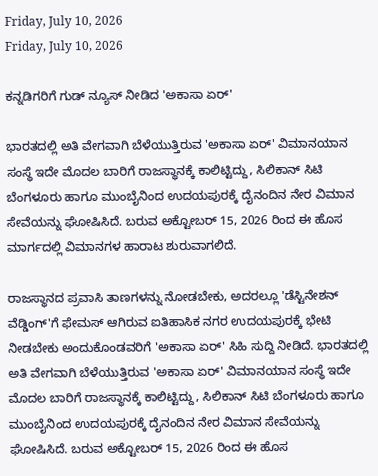Friday, July 10, 2026
Friday, July 10, 2026

ಕನ್ನಡಿಗರಿಗೆ ಗುಡ್ ನ್ಯೂಸ್ ನೀಡಿದ 'ಅಕಾಸಾ ಏರ್'

ಭಾರತದಲ್ಲಿ ಅತಿ ವೇಗವಾಗಿ ಬೆಳೆಯುತ್ತಿರುವ 'ಅಕಾಸಾ ಏರ್' ವಿಮಾನಯಾನ ಸಂಸ್ಥೆ ಇದೇ ಮೊದಲ ಬಾರಿಗೆ ರಾಜಸ್ಥಾನಕ್ಕೆ ಕಾಲಿಟ್ಟಿದ್ದು, ಸಿಲಿಕಾನ್ ಸಿಟಿ ಬೆಂಗಳೂರು ಹಾಗೂ ಮುಂಬೈನಿಂದ ಉದಯಪುರಕ್ಕೆ ದೈನಂದಿನ ನೇರ ವಿಮಾನ ಸೇವೆಯನ್ನು ಘೋಷಿಸಿದೆ. ಬರುವ ಅಕ್ಟೋಬರ್ 15, 2026 ರಿಂದ ಈ ಹೊಸ ಮಾರ್ಗದಲ್ಲಿ ವಿಮಾನಗಳ ಹಾರಾಟ ಶುರುವಾಗಲಿದೆ.

ರಾಜಸ್ಥಾನದ ಪ್ರವಾಸಿ ತಾಣಗಳನ್ನು ನೋಡಬೇಕು, ಅದರಲ್ಲೂ 'ಡೆಸ್ಟಿನೇಶನ್ ವೆಡ್ಡಿಂಗ್'ಗೆ ಫೇಮಸ್ ಆಗಿರುವ ಐತಿಹಾಸಿಕ ನಗರ ಉದಯಪುರಕ್ಕೆ ಭೇಟಿ ನೀಡಬೇಕು ಅಂದುಕೊಂಡವರಿಗೆ 'ಅಕಾಸಾ ಏರ್' ಸಿಹಿ ಸುದ್ದಿ ನೀಡಿದೆ. ಭಾರತದಲ್ಲಿ ಅತಿ ವೇಗವಾಗಿ ಬೆಳೆಯುತ್ತಿರುವ 'ಅಕಾಸಾ ಏರ್' ವಿಮಾನಯಾನ ಸಂಸ್ಥೆ ಇದೇ ಮೊದಲ ಬಾರಿಗೆ ರಾಜಸ್ಥಾನಕ್ಕೆ ಕಾಲಿಟ್ಟಿದ್ದು, ಸಿಲಿಕಾನ್ ಸಿಟಿ ಬೆಂಗಳೂರು ಹಾಗೂ ಮುಂಬೈನಿಂದ ಉದಯಪುರಕ್ಕೆ ದೈನಂದಿನ ನೇರ ವಿಮಾನ ಸೇವೆಯನ್ನು ಘೋಷಿಸಿದೆ. ಬರುವ ಅಕ್ಟೋಬರ್ 15, 2026 ರಿಂದ ಈ ಹೊಸ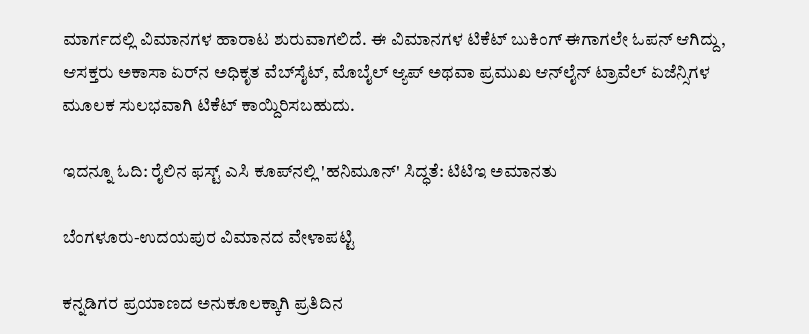ಮಾರ್ಗದಲ್ಲಿ ವಿಮಾನಗಳ ಹಾರಾಟ ಶುರುವಾಗಲಿದೆ. ಈ ವಿಮಾನಗಳ ಟಿಕೆಟ್ ಬುಕಿಂಗ್ ಈಗಾಗಲೇ ಓಪನ್ ಆಗಿದ್ದು, ಆಸಕ್ತರು ಅಕಾಸಾ ಏರ್‌ನ ಅಧಿಕೃತ ವೆಬ್‌ಸೈಟ್, ಮೊಬೈಲ್ ಆ್ಯಪ್ ಅಥವಾ ಪ್ರಮುಖ ಆನ್‌ಲೈನ್ ಟ್ರಾವೆಲ್ ಏಜೆನ್ಸಿಗಳ ಮೂಲಕ ಸುಲಭವಾಗಿ ಟಿಕೆಟ್ ಕಾಯ್ದಿರಿಸಬಹುದು.

ಇದನ್ನೂ ಓದಿ: ರೈಲಿನ ಫಸ್ಟ್ ಎಸಿ ಕೂಪ್‌ನಲ್ಲಿ 'ಹನಿಮೂನ್' ಸಿದ್ಧತೆ: ಟಿಟಿಇ ಅಮಾನತು

ಬೆಂಗಳೂರು-ಉದಯಪುರ ವಿಮಾನದ ವೇಳಾಪಟ್ಟಿ

ಕನ್ನಡಿಗರ ಪ್ರಯಾಣದ ಅನುಕೂಲಕ್ಕಾಗಿ ಪ್ರತಿದಿನ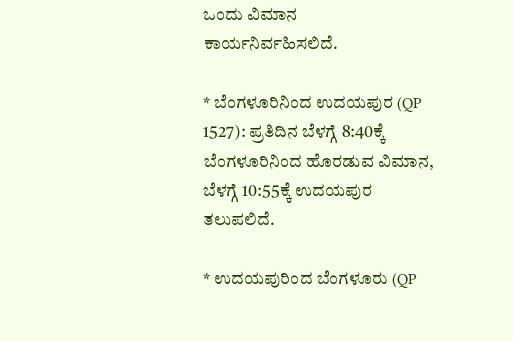ಒಂದು ವಿಮಾನ ಕಾರ್ಯನಿರ್ವಹಿಸಲಿದೆ.

* ಬೆಂಗಳೂರಿನಿಂದ ಉದಯಪುರ (QP 1527): ಪ್ರತಿದಿನ ಬೆಳಗ್ಗೆ 8:40ಕ್ಕೆ ಬೆಂಗಳೂರಿನಿಂದ ಹೊರಡುವ ವಿಮಾನ, ಬೆಳಗ್ಗೆ 10:55ಕ್ಕೆ ಉದಯಪುರ ತಲುಪಲಿದೆ.

* ಉದಯಪುರಿಂದ ಬೆಂಗಳೂರು (QP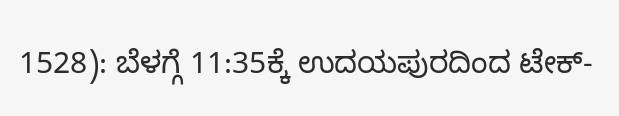1528): ಬೆಳಗ್ಗೆ 11:35ಕ್ಕೆ ಉದಯಪುರದಿಂದ ಟೇಕ್-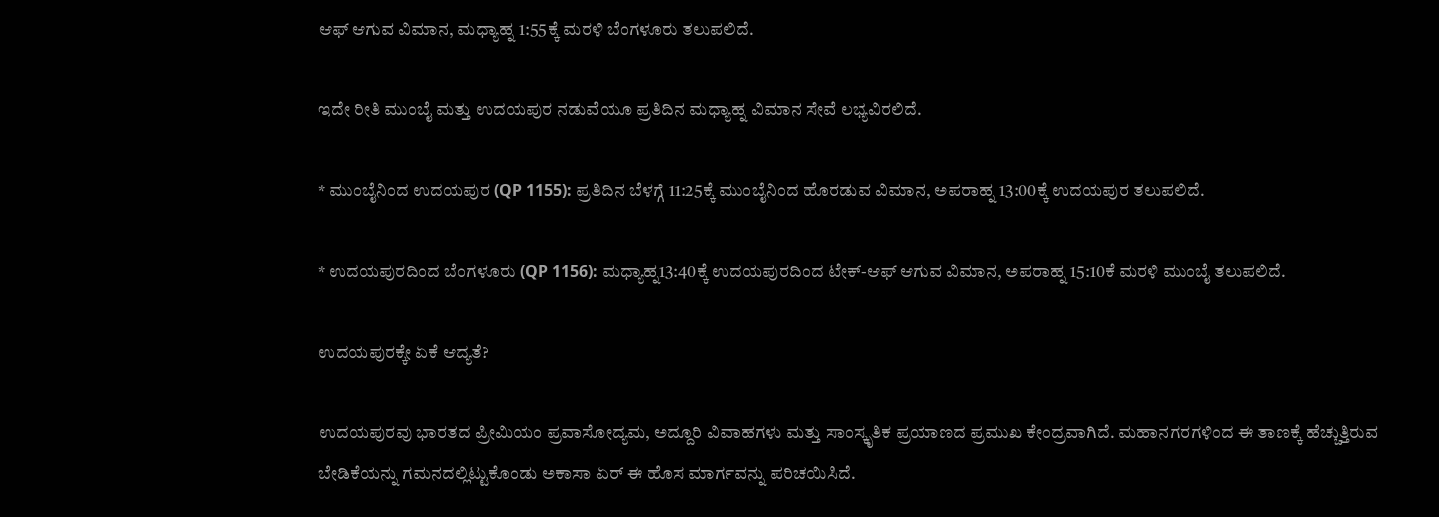ಆಫ್ ಆಗುವ ವಿಮಾನ, ಮಧ್ಯಾಹ್ನ 1:55ಕ್ಕೆ ಮರಳಿ ಬೆಂಗಳೂರು ತಲುಪಲಿದೆ.

ಇದೇ ರೀತಿ ಮುಂಬೈ ಮತ್ತು ಉದಯಪುರ ನಡುವೆಯೂ ಪ್ರತಿದಿನ ಮಧ್ಯಾಹ್ನ ವಿಮಾನ ಸೇವೆ ಲಭ್ಯವಿರಲಿದೆ.

* ಮುಂಬೈನಿಂದ ಉದಯಪುರ (QP 1155): ಪ್ರತಿದಿನ ಬೆಳಗ್ಗೆ 11:25ಕ್ಕೆ ಮುಂಬೈನಿಂದ ಹೊರಡುವ ವಿಮಾನ, ಅಪರಾಹ್ನ 13:00ಕ್ಕೆ ಉದಯಪುರ ತಲುಪಲಿದೆ.

* ಉದಯಪುರದಿಂದ ಬೆಂಗಳೂರು (QP 1156): ಮಧ್ಯಾಹ್ನ13:40ಕ್ಕೆ ಉದಯಪುರದಿಂದ ಟೇಕ್-ಆಫ್ ಆಗುವ ವಿಮಾನ, ಅಪರಾಹ್ನ 15:10ಕೆ ಮರಳಿ ಮುಂಬೈ ತಲುಪಲಿದೆ.

ಉದಯಪುರಕ್ಕೇ ಏಕೆ ಆದ್ಯತೆ?

ಉದಯಪುರವು ಭಾರತದ ಪ್ರೀಮಿಯಂ ಪ್ರವಾಸೋದ್ಯಮ, ಅದ್ದೂರಿ ವಿವಾಹಗಳು ಮತ್ತು ಸಾಂಸ್ಕೃತಿಕ ಪ್ರಯಾಣದ ಪ್ರಮುಖ ಕೇಂದ್ರವಾಗಿದೆ. ಮಹಾನಗರಗಳಿಂದ ಈ ತಾಣಕ್ಕೆ ಹೆಚ್ಚುತ್ತಿರುವ ಬೇಡಿಕೆಯನ್ನು ಗಮನದಲ್ಲಿಟ್ಟುಕೊಂಡು ಅಕಾಸಾ ಏರ್ ಈ ಹೊಸ ಮಾರ್ಗವನ್ನು ಪರಿಚಯಿಸಿದೆ.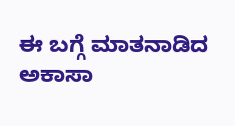ಈ ಬಗ್ಗೆ ಮಾತನಾಡಿದ ಅಕಾಸಾ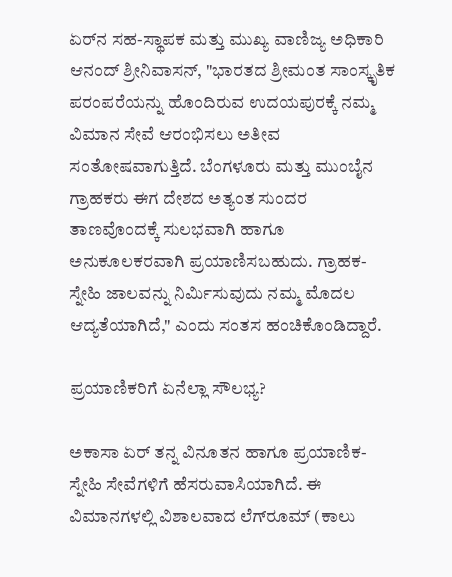ಏರ್‌ನ ಸಹ-ಸ್ಥಾಪಕ ಮತ್ತು ಮುಖ್ಯ ವಾಣಿಜ್ಯ ಅಧಿಕಾರಿ ಆನಂದ್ ಶ್ರೀನಿವಾಸನ್, "ಭಾರತದ ಶ್ರೀಮಂತ ಸಾಂಸ್ಕೃತಿಕ ಪರಂಪರೆಯನ್ನು ಹೊಂದಿರುವ ಉದಯಪುರಕ್ಕೆ ನಮ್ಮ ವಿಮಾನ ಸೇವೆ ಆರಂಭಿಸಲು ಅತೀವ ಸಂತೋಷವಾಗುತ್ತಿದೆ. ಬೆಂಗಳೂರು ಮತ್ತು ಮುಂಬೈನ ಗ್ರಾಹಕರು ಈಗ ದೇಶದ ಅತ್ಯಂತ ಸುಂದರ ತಾಣವೊಂದಕ್ಕೆ ಸುಲಭವಾಗಿ ಹಾಗೂ ಅನುಕೂಲಕರವಾಗಿ ಪ್ರಯಾಣಿಸಬಹುದು. ಗ್ರಾಹಕ-ಸ್ನೇಹಿ ಜಾಲವನ್ನು ನಿರ್ಮಿಸುವುದು ನಮ್ಮ ಮೊದಲ ಆದ್ಯತೆಯಾಗಿದೆ," ಎಂದು ಸಂತಸ ಹಂಚಿಕೊಂಡಿದ್ದಾರೆ.

ಪ್ರಯಾಣಿಕರಿಗೆ ಏನೆಲ್ಲಾ ಸೌಲಭ್ಯ?

ಅಕಾಸಾ ಏರ್ ತನ್ನ ವಿನೂತನ ಹಾಗೂ ಪ್ರಯಾಣಿಕ-ಸ್ನೇಹಿ ಸೇವೆಗಳಿಗೆ ಹೆಸರುವಾಸಿಯಾಗಿದೆ. ಈ ವಿಮಾನಗಳಲ್ಲಿ ವಿಶಾಲವಾದ ಲೆಗ್‌ರೂಮ್ (ಕಾಲು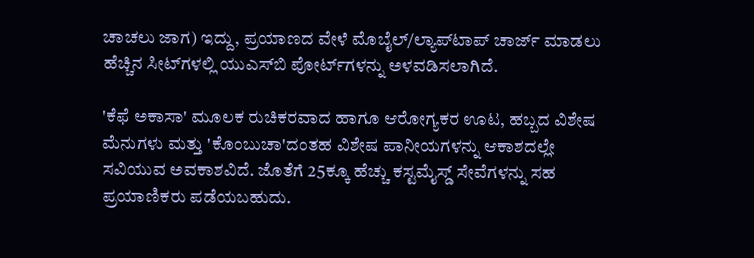ಚಾಚಲು ಜಾಗ) ಇದ್ದು, ಪ್ರಯಾಣದ ವೇಳೆ ಮೊಬೈಲ್/ಲ್ಯಾಪ್‌ಟಾಪ್ ಚಾರ್ಜ್ ಮಾಡಲು ಹೆಚ್ಚಿನ ಸೀಟ್‌ಗಳಲ್ಲಿ ಯುಎಸ್‌ಬಿ ಪೋರ್ಟ್‌ಗಳನ್ನು ಅಳವಡಿಸಲಾಗಿದೆ.

'ಕೆಫೆ ಅಕಾಸಾ' ಮೂಲಕ ರುಚಿಕರವಾದ ಹಾಗೂ ಆರೋಗ್ಯಕರ ಊಟ, ಹಬ್ಬದ ವಿಶೇಷ ಮೆನುಗಳು ಮತ್ತು 'ಕೊಂಬುಚಾ'ದಂತಹ ವಿಶೇಷ ಪಾನೀಯಗಳನ್ನು ಆಕಾಶದಲ್ಲೇ ಸವಿಯುವ ಅವಕಾಶವಿದೆ. ಜೊತೆಗೆ 25ಕ್ಕೂ ಹೆಚ್ಚು ಕಸ್ಟಮೈಸ್ಡ್ ಸೇವೆಗಳನ್ನು ಸಹ ಪ್ರಯಾಣಿಕರು ಪಡೆಯಬಹುದು.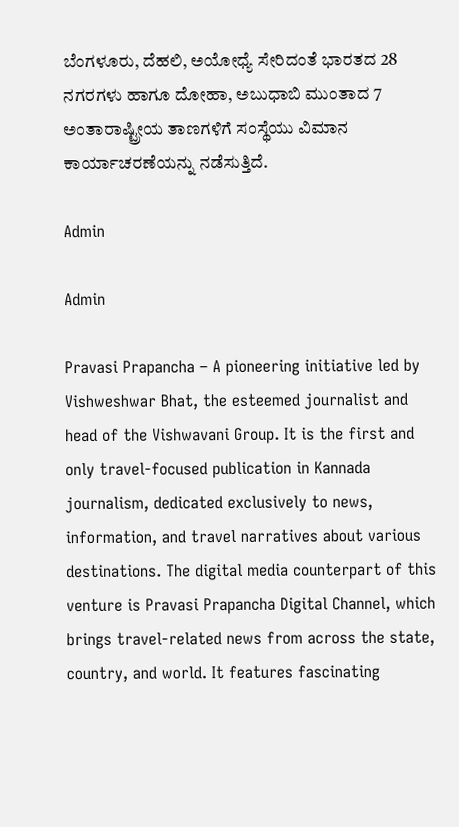ಬೆಂಗಳೂರು, ದೆಹಲಿ, ಅಯೋಧ್ಯೆ ಸೇರಿದಂತೆ ಭಾರತದ 28 ನಗರಗಳು ಹಾಗೂ ದೋಹಾ, ಅಬುಧಾಬಿ ಮುಂತಾದ 7 ಅಂತಾರಾಷ್ಟ್ರೀಯ ತಾಣಗಳಿಗೆ ಸಂಸ್ಥೆಯು ವಿಮಾನ ಕಾರ್ಯಾಚರಣೆಯನ್ನು ನಡೆಸುತ್ತಿದೆ.

Admin

Admin

Pravasi Prapancha – A pioneering initiative led by Vishweshwar Bhat, the esteemed journalist and head of the Vishwavani Group. It is the first and only travel-focused publication in Kannada journalism, dedicated exclusively to news, information, and travel narratives about various destinations. The digital media counterpart of this venture is Pravasi Prapancha Digital Channel, which brings travel-related news from across the state, country, and world. It features fascinating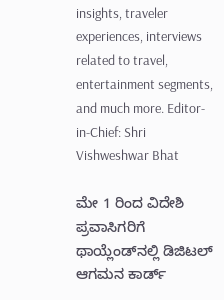insights, traveler experiences, interviews related to travel, entertainment segments, and much more. Editor-in-Chief: Shri Vishweshwar Bhat

ಮೇ 1 ರಿಂದ ವಿದೇಶಿ ಪ್ರವಾಸಿಗರಿಗೆ ಥಾಯ್ಲೆಂಡ್‌ನಲ್ಲಿ ಡಿಜಿಟಲ್ ಆಗಮನ ಕಾರ್ಡ್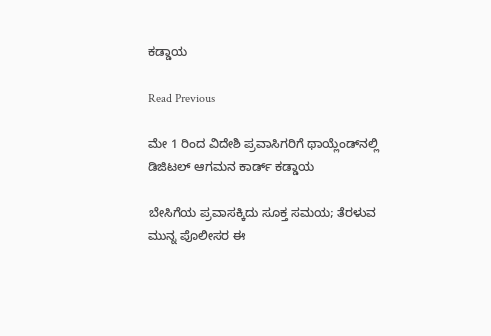ಕಡ್ಡಾಯ

Read Previous

ಮೇ 1 ರಿಂದ ವಿದೇಶಿ ಪ್ರವಾಸಿಗರಿಗೆ ಥಾಯ್ಲೆಂಡ್‌ನಲ್ಲಿ ಡಿಜಿಟಲ್ ಆಗಮನ ಕಾರ್ಡ್ ಕಡ್ಡಾಯ

ಬೇಸಿಗೆಯ ಪ್ರವಾಸಕ್ಕಿದು ಸೂಕ್ತ ಸಮಯ; ತೆರಳುವ ಮುನ್ನ ಪೊಲೀಸರ ಈ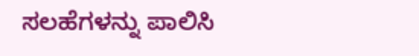ಸಲಹೆಗಳನ್ನು ಪಾಲಿಸಿ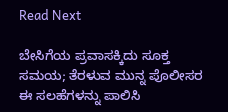Read Next

ಬೇಸಿಗೆಯ ಪ್ರವಾಸಕ್ಕಿದು ಸೂಕ್ತ ಸಮಯ; ತೆರಳುವ ಮುನ್ನ ಪೊಲೀಸರ ಈ ಸಲಹೆಗಳನ್ನು ಪಾಲಿಸಿ